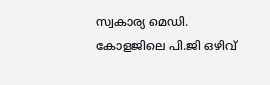സ്വകാര്യ മെഡി. കോളജിലെ പി.ജി ഒഴിവ്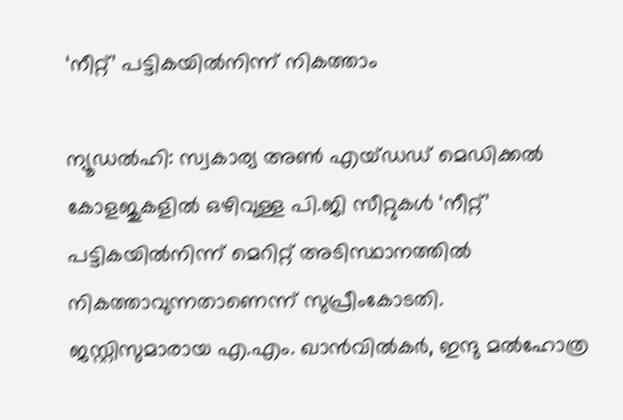‘നീറ്റ്’ പട്ടികയിൽനിന്ന് നികത്താം

ന്യൂഡൽഹി: സ്വകാര്യ അൺ എയ്ഡഡ് മെഡിക്കൽ കോളജുകളിൽ ഒഴിവുള്ള പി.ജി സീറ്റുകൾ ‘നീറ്റ്’ പട്ടികയിൽനിന്ന് മെറിറ്റ് അടിസ്ഥാനത്തിൽ നികത്താവുന്നതാണെന്ന് സുപ്രീംകോടതി. ജസ്റ്റിസുമാരായ എ.എം. ഖാൻവിൽകർ, ഇന്ദു മൽഹോത്ര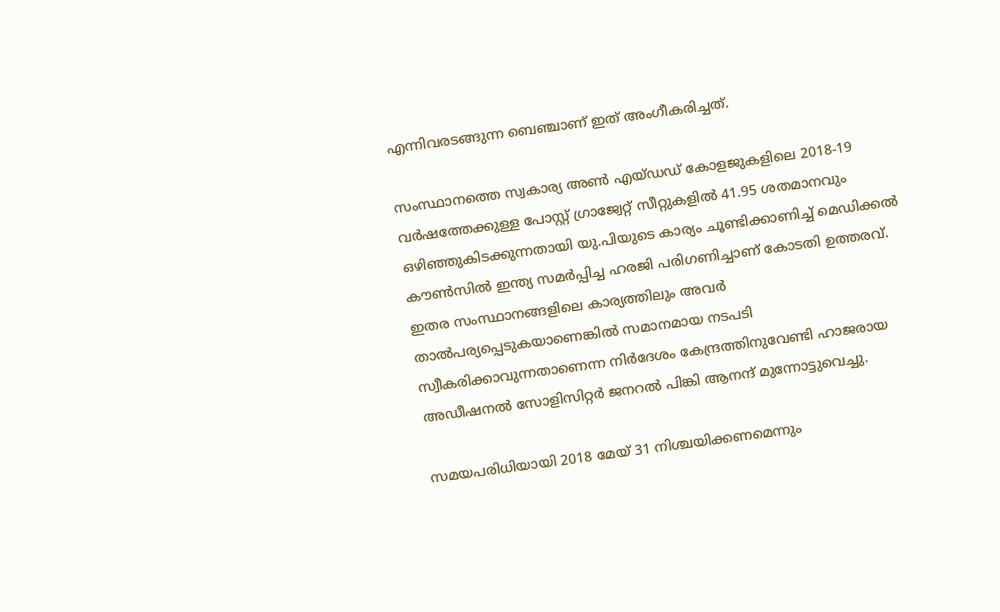എന്നിവരടങ്ങുന്ന ബെഞ്ചാണ് ഇത് അംഗീകരിച്ചത്.

സംസ്ഥാനത്തെ സ്വകാര്യ അൺ എയ്ഡഡ് കോളജുകളിലെ 2018-19 വർഷത്തേക്കുള്ള പോസ്റ്റ് ഗ്രാജ്വേറ്റ് സീറ്റുകളിൽ 41.95 ശതമാനവും ഒഴിഞ്ഞുകിടക്കുന്നതായി യു.പിയുടെ കാര്യം ചൂണ്ടിക്കാണിച്ച് മെഡിക്കൽ കൗൺസിൽ ഇന്ത്യ സമർപ്പിച്ച ഹരജി പരിഗണിച്ചാണ് കോടതി ഉത്തരവ്.
ഇതര സംസ്ഥാനങ്ങളിലെ കാര്യത്തിലും അവർ താൽപര്യപ്പെടുകയാണെങ്കിൽ സമാനമായ നടപടി സ്വീകരിക്കാവുന്നതാണെന്ന നിർദേശം കേന്ദ്രത്തിനുവേണ്ടി ഹാജരായ അഡീഷനൽ സോളിസിറ്റർ ജനറൽ പിങ്കി ആനന്ദ് മുന്നോട്ടുവെച്ചു.

സമയപരിധിയായി 2018 മേയ് 31 നിശ്ചയിക്കണമെന്നും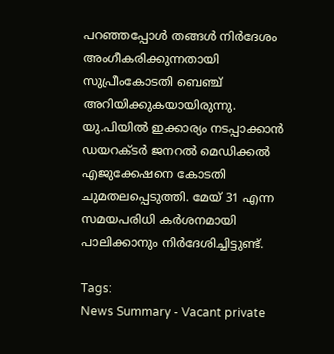പറഞ്ഞപ്പോൾ തങ്ങൾ നിർദേശം അംഗീകരിക്കുന്നതായി സുപ്രീംകോടതി ബെഞ്ച് അറിയിക്കുകയായിരുന്നു. യു.പിയിൽ ഇക്കാര്യം നടപ്പാക്കാൻ ഡയറക്ടർ ജനറൽ മെഡിക്കൽ എജുക്കേഷനെ കോടതി ചുമതലപ്പെടുത്തി. മേയ് 31 എന്ന സമയപരിധി കർശനമായി പാലിക്കാനും നിർദേശിച്ചിട്ടുണ്ട്.

Tags:
News Summary - Vacant private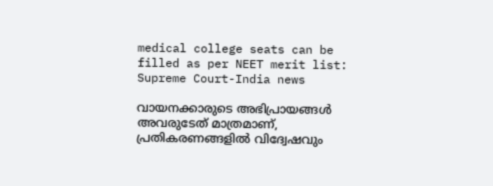medical college seats can be filled as per NEET merit list: Supreme Court-India news

വായനക്കാരുടെ അഭിപ്രായങ്ങള്‍ അവരുടേത് മാത്രമാണ്, പ്രതികരണങ്ങളിൽ വിദ്വേഷവും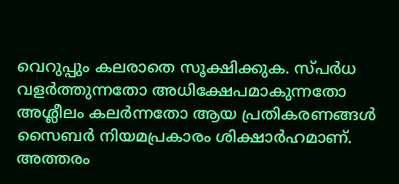വെറുപ്പും കലരാതെ സൂക്ഷിക്കുക. സ്പർധ വളർത്തുന്നതോ അധിക്ഷേപമാകുന്നതോ അശ്ലീലം കലർന്നതോ ആയ പ്രതികരണങ്ങൾ സൈബർ നിയമപ്രകാരം ശിക്ഷാർഹമാണ്. അത്തരം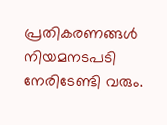പ്രതികരണങ്ങൾ നിയമനടപടി നേരിടേണ്ടി വരും.